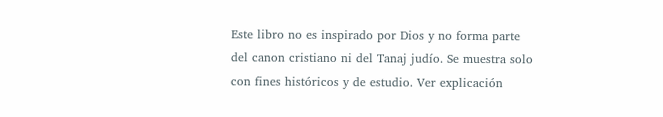Este libro no es inspirado por Dios y no forma parte del canon cristiano ni del Tanaj judío. Se muestra solo con fines históricos y de estudio. Ver explicación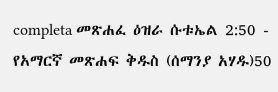completa መጽሐፈ ዕዝራ ሱቱኤል 2:50 - የአማርኛ መጽሐፍ ቅዱስ (ሰማንያ አሃዱ)50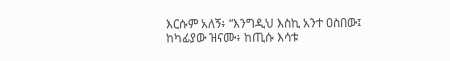እርሱም አለኝ፥ “እንግዲህ እስኪ አንተ ዐስበው፤ ከካፊያው ዝናሙ፥ ከጢሱ እሳቱ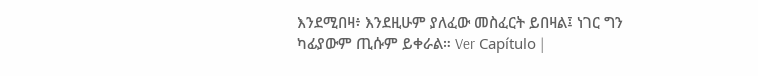እንደሚበዛ፥ እንደዚሁም ያለፈው መስፈርት ይበዛል፤ ነገር ግን ካፊያውም ጢሱም ይቀራል። Ver Capítulo |